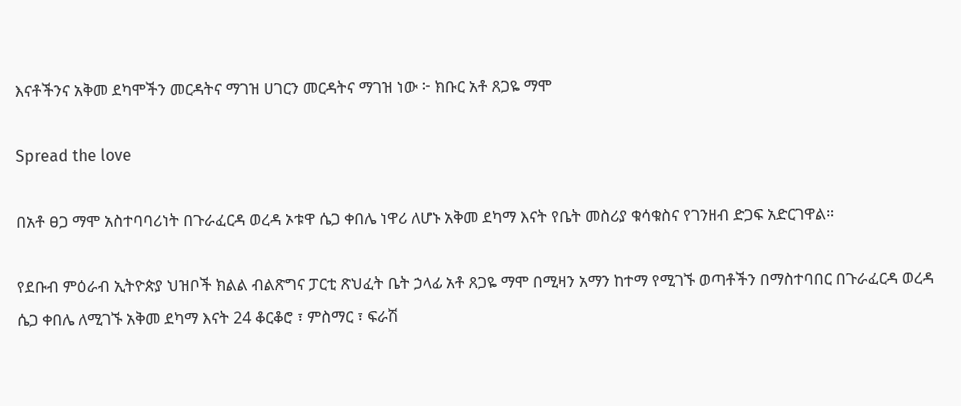እናቶችንና አቅመ ደካሞችን መርዳትና ማገዝ ሀገርን መርዳትና ማገዝ ነው ፦ ክቡር አቶ ጸጋዬ ማሞ

Spread the love

በአቶ ፀጋ ማሞ አስተባባሪነት በጉራፈርዳ ወረዳ ኦቱዋ ሴጋ ቀበሌ ነዋሪ ለሆኑ አቅመ ደካማ እናት የቤት መስሪያ ቁሳቁስና የገንዘብ ድጋፍ አድርገዋል።

የደቡብ ምዕራብ ኢትዮጵያ ህዝቦች ክልል ብልጽግና ፓርቲ ጽህፈት ቤት ኃላፊ አቶ ጸጋዬ ማሞ በሚዛን አማን ከተማ የሚገኙ ወጣቶችን በማስተባበር በጉራፈርዳ ወረዳ ሴጋ ቀበሌ ለሚገኙ አቅመ ደካማ እናት 24 ቆርቆሮ ፣ ምስማር ፣ ፍራሽ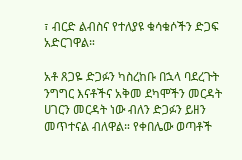፣ ብርድ ልብስና የተለያዩ ቁሳቁሶችን ድጋፍ አድርገዋል።

አቶ ጸጋዬ ድጋፉን ካስረከቡ በኋላ ባደረጉት ንግግር እናቶችና አቅመ ደካሞችን መርዳት ሀገርን መርዳት ነው ብለን ድጋፉን ይዘን መጥተናል ብለዋል። የቀበሌው ወጣቶች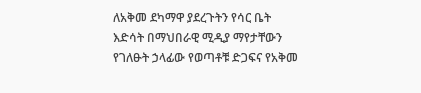ለአቅመ ደካማዋ ያደረጉትን የሳር ቤት እድሳት በማህበራዊ ሚዲያ ማየታቸውን የገለፁት ኃላፊው የወጣቶቹ ድጋፍና የአቅመ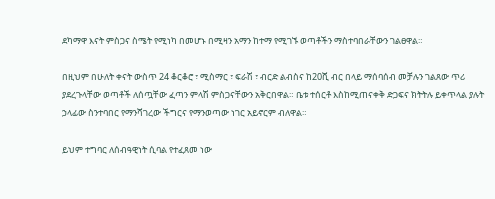ደካማዋ እናት ምስጋና ስሜት የሚነካ በመሆኑ በሚዛን አማን ከተማ የሚገኙ ወጣቶችን ማስተባበራቸውን ገልፀዋል።

በዚህም በሁለት ቀናት ውስጥ 24 ቆርቆሮ ፣ ሚስማር ፣ ፍራሽ ፣ ብርድ ልብስና ከ20ሺ ብር በላይ ማሰባሰብ መቻሉን ገልጸው ጥሪ ያደረጉላቸው ወጣቶች ለሰጧቸው ፈጣን ምላሽ ምስጋናቸውን አቅርበዋል። ቤቱ ተሰርቶ እስከሚጠናቀቅ ድጋፍና ክትትሉ ይቀጥላል ያሉት ኃላፊው ስንተባበር የማንሻገረው ችግርና የማንወጣው ነገር አይኖርም ብለዋል።

ይህም ተግባር ለሰብዓዊነት ሲባል የተፈጸመ ነው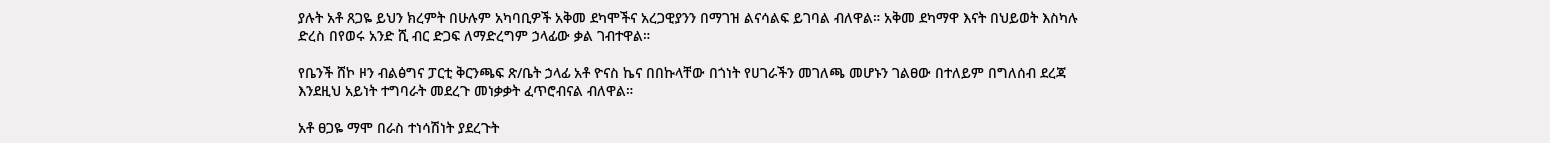ያሉት አቶ ጸጋዬ ይህን ክረምት በሁሉም አካባቢዎች አቅመ ደካሞችና አረጋዊያንን በማገዝ ልናሳልፍ ይገባል ብለዋል። አቅመ ደካማዋ እናት በህይወት እስካሉ ድረስ በየወሩ አንድ ሺ ብር ድጋፍ ለማድረግም ኃላፊው ቃል ገብተዋል።

የቤንች ሸኮ ዞን ብልፅግና ፓርቲ ቅርንጫፍ ጽ/ቤት ኃላፊ አቶ ዮናስ ኬና በበኩላቸው በጎነት የሀገራችን መገለጫ መሆኑን ገልፀው በተለይም በግለሰብ ደረጃ እንደዚህ አይነት ተግባራት መደረጉ መነቃቃት ፈጥሮብናል ብለዋል።

አቶ ፀጋዬ ማሞ በራስ ተነሳሽነት ያደረጉት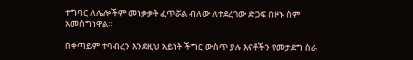ተግባር ለሌሎችም መነቃቃት ፈጥሯል ብለው ለተደረገው ድጋፍ በዞኑ ስም አመስግነዋል።

በቀጣይም ተባብረን እንደዚህ አይነት ችግር ውስጥ ያሉ እናቶችን የመታደግ ስራ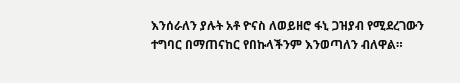እንሰራለን ያሉት አቶ ዮናስ ለወይዘሮ ፋኒ ጋዝያብ የሚደረገውን ተግባር በማጠናከር የበኩላችንም እንወጣለን ብለዋል።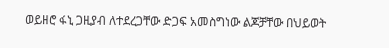ወይዘሮ ፋኒ ጋዚያብ ለተደረጋቸው ድጋፍ አመስግነው ልጆቻቸው በህይወት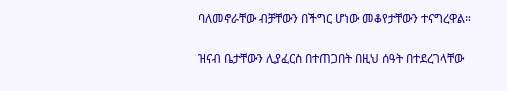ባለመኖራቸው ብቻቸውን በችግር ሆነው መቆየታቸውን ተናግረዋል።

ዝናብ ቤታቸውን ሊያፈርስ በተጠጋበት በዚህ ሰዓት በተደረገላቸው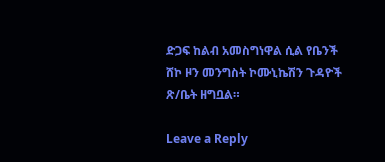ድጋፍ ከልብ አመስግነዋል ሲል የቤንች ሸኮ ዞን መንግስት ኮሙኒኬሽን ጉዳዮች ጽ/ቤት ዘግቧል።

Leave a Reply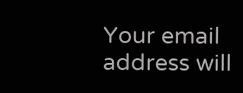Your email address will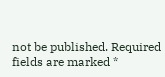not be published. Required fields are marked *